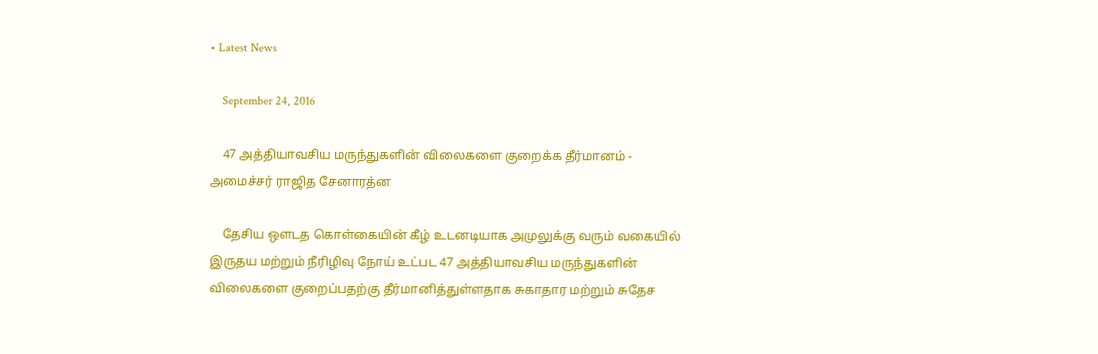• Latest News

    September 24, 2016

    47 அத்தியாவசிய மருந்துகளின் விலைகளை குறைக்க தீர்மானம் - அமைச்சர் ராஜித சேனாரத்ன

    தேசிய ஔடத கொள்கையின் கீழ் உடனடியாக அமுலுக்கு வரும் வகையில் இருதய மற்றும் நீரிழிவு நோய் உட்பட 47 அத்தியாவசிய மருந்துகளின் விலைகளை குறைப்பதற்கு தீர்மானித்துள்ளதாக சுகாதார மற்றும் சுதேச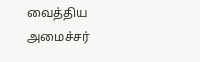வைத்திய அமைச்சர்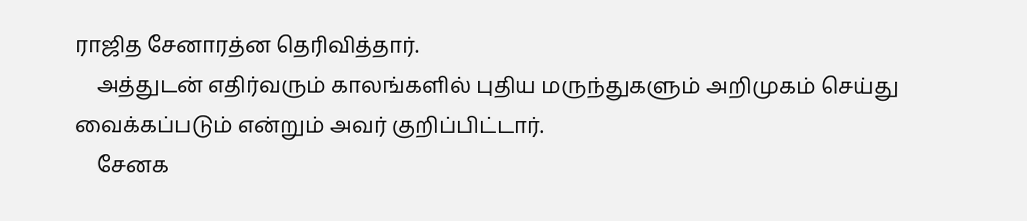ராஜித சேனாரத்ன தெரிவித்தார்.
    அத்துடன் எதிர்வரும் காலங்களில் புதிய மருந்துகளும் அறிமுகம் செய்து வைக்கப்படும் என்றும் அவர் குறிப்பிட்டார்.
    சேனக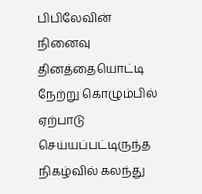பிபிலேவின் நினைவு தினத்தையொட்டி நேற்று கொழும்பில் ஏற்பாடு செய்யப்பட்டிருந்த நிகழ்வில் கலந்து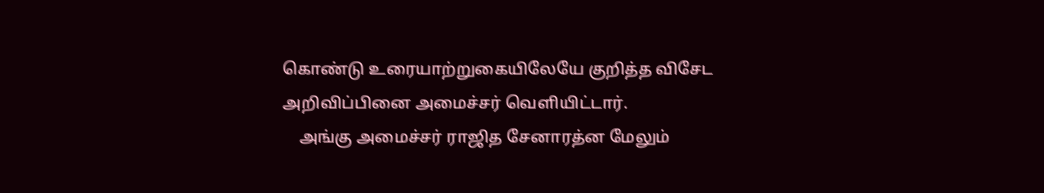கொண்டு உரையாற்றுகையிலேயே குறித்த விசேட அறிவிப்பினை அமைச்சர் வௌியிட்டார்.
    அங்கு அமைச்சர் ராஜித சேனாரத்ன மேலும்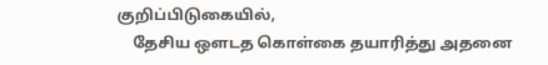குறிப்பிடுகையில்,
    தேசிய ஔடத கொள்கை தயாரித்து அதனை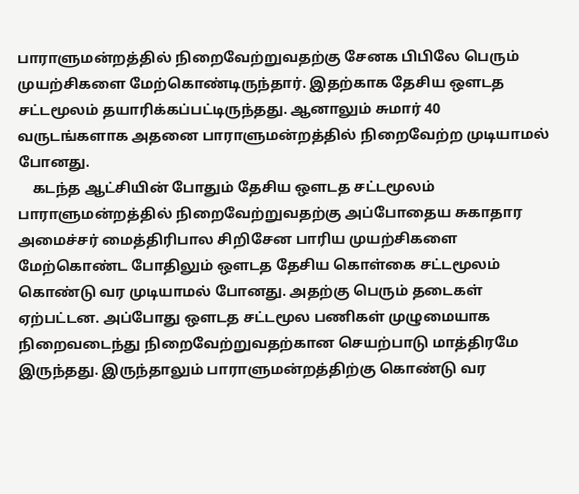பாராளுமன்றத்தில் நிறைவேற்றுவதற்கு சேனக பிபிலே பெரும் முயற்சிகளை மேற்கொண்டிருந்தார். இதற்காக தேசிய ஔடத சட்டமூலம் தயாரிக்கப்பட்டிருந்தது. ஆனாலும் சுமார் 40 வருடங்களாக அதனை பாராளுமன்றத்தில் நிறைவேற்ற முடியாமல் போனது.
    கடந்த ஆட்சியின் போதும் தேசிய ஔடத சட்டமூலம் பாராளுமன்றத்தில் நிறைவேற்றுவதற்கு அப்போதைய சுகாதார அமைச்சர் மைத்திரிபால சிறிசேன பாரிய முயற்சிகளை மேற்கொண்ட போதிலும் ஔடத தேசிய கொள்கை சட்டமூலம் கொண்டு வர முடியாமல் போனது. அதற்கு பெரும் தடைகள் ஏற்பட்டன. அப்போது ஔடத சட்டமூல பணிகள் முழுமையாக நிறைவடைந்து நிறைவேற்றுவதற்கான செயற்பாடு மாத்திரமே இருந்தது. இருந்தாலும் பாராளுமன்றத்திற்கு கொண்டு வர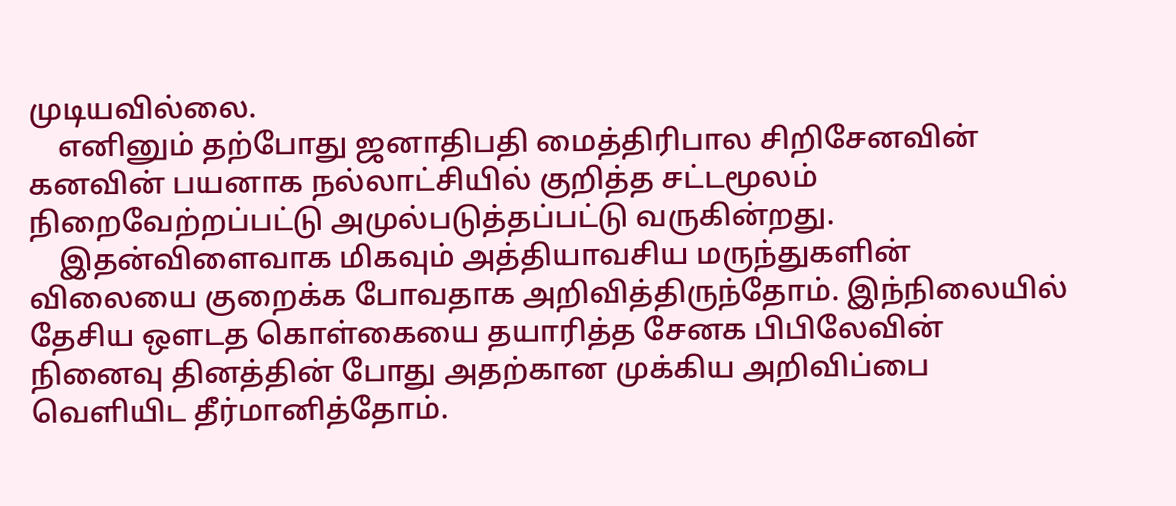முடியவில்லை.
    எனினும் தற்போது ஜனாதிபதி மைத்திரிபால சிறிசேனவின் கனவின் பயனாக நல்லாட்சியில் குறித்த சட்டமூலம் நிறைவேற்றப்பட்டு அமுல்படுத்தப்பட்டு வருகின்றது.
    இதன்விளைவாக மிகவும் அத்தியாவசிய மருந்துகளின் விலையை குறைக்க போவதாக அறிவித்திருந்தோம். இந்நிலையில் தேசிய ஔடத கொள்கையை தயாரித்த சேனக பிபிலேவின் நினைவு தினத்தின் போது அதற்கான முக்கிய அறிவிப்பை வெளியிட தீர்மானித்தோம்.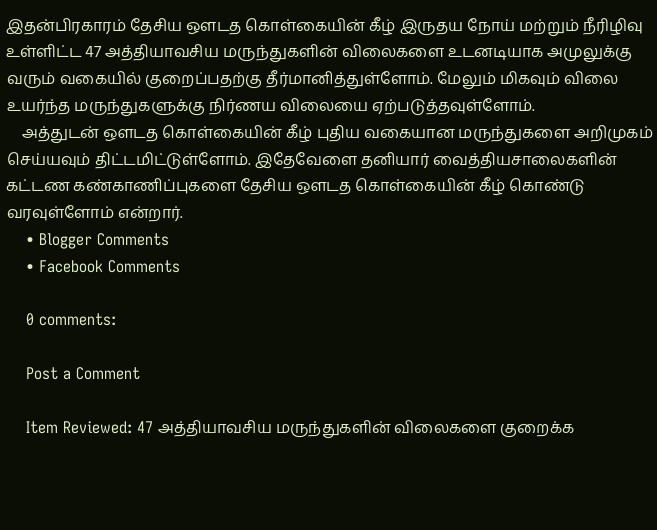இதன்பிரகாரம் தேசிய ஒளடத கொள்கையின் கீழ் இருதய நோய் மற்றும் நீரிழிவு உள்ளிட்ட 47 அத்தியாவசிய மருந்துகளின் விலைகளை உடனடியாக அமுலுக்கு வரும் வகையில் குறைப்பதற்கு தீர்மானித்துள்ளோம். மேலும் மிகவும் விலை உயர்ந்த மருந்துகளுக்கு நிர்ணய விலையை ஏற்படுத்தவுள்ளோம்.
    அத்துடன் ஔடத கொள்கையின் கீழ் புதிய வகையான மருந்துகளை அறிமுகம் செய்யவும் திட்டமிட்டுள்ளோம். இதேவேளை தனியார் வைத்தியசாலைகளின் கட்டண கண்காணிப்புகளை தேசிய ஔடத கொள்கையின் கீழ் கொண்டு வரவுள்ளோம் என்றார்.
    • Blogger Comments
    • Facebook Comments

    0 comments:

    Post a Comment

    Item Reviewed: 47 அத்தியாவசிய மருந்துகளின் விலைகளை குறைக்க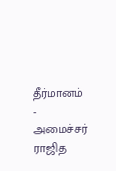தீர்மானம் - அமைச்சர் ராஜித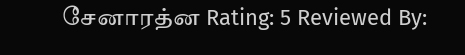சேனாரத்ன Rating: 5 Reviewed By: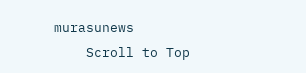murasunews
    Scroll to Top